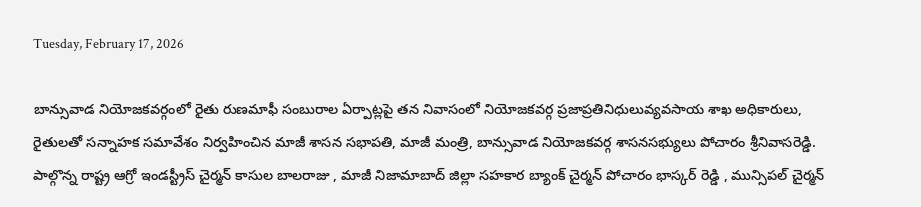Tuesday, February 17, 2026

బాన్సువాడ నియోజకవర్గంలో రైతు రుణమాఫీ సంబురాల ఏర్పాట్లపై తన నివాసంలో నియోజకవర్గ ప్రజాప్రతినిధులువ్యవసాయ శాఖ అధికారులు, రైతులతో సన్నాహక సమావేశం నిర్వహించిన మాజీ శాసన సభాపతి, మాజీ మంత్రి, బాన్సువాడ నియోజకవర్గ శాసనసభ్యులు పోచారం శ్రీనివాసరెడ్డి. పాల్గొన్న రాష్ట్ర ఆగ్రో ఇండస్ట్రీస్ చైర్మన్ కాసుల బాలరాజు , మాజీ నిజామాబాద్ జిల్లా సహకార బ్యాంక్ చైర్మన్ పోచారం భాస్కర్ రెడ్డి , మున్సిపల్ చైర్మన్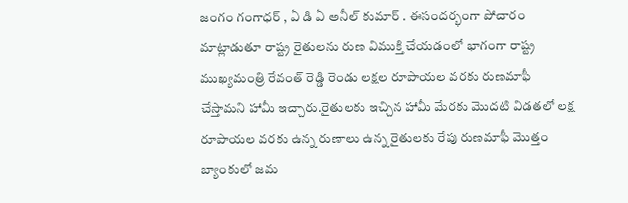జంగం గంగాధర్ , ఏ డి ఏ అనీల్ కుమార్ . ఈసందర్భంగా పోచారం మాట్లాడుతూ రాష్ట్ర రైతులను రుణ విముక్తి చేయడంలో భాగంగా రాష్ట్ర ముఖ్యమంత్రి రేవంత్ రెడ్డి రెండు లక్షల రూపాయల వరకు రుణమాఫీ చేస్తామని హామీ ఇచ్చారు.రైతులకు ఇచ్చిన హామీ మేరకు మొదటి విడతలో లక్ష రూపాయల వరకు ఉన్న రుణాలు ఉన్న రైతులకు రేపు రుణమాఫీ మొత్తం బ్యాంకులో జమ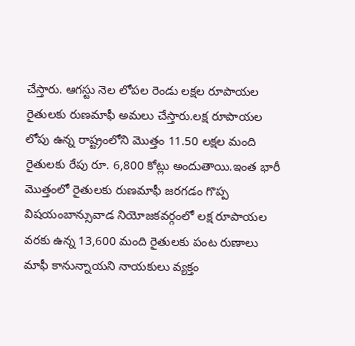చేస్తారు. ఆగస్టు నెల లోపల రెండు లక్షల రూపాయల రైతులకు రుణమాఫీ అమలు చేస్తారు.లక్ష రూపాయల లోపు ఉన్న రాష్ట్రంలోని మొత్తం 11.50 లక్షల మంది రైతులకు రేపు రూ. 6,800 కోట్లు అందుతాయి.ఇంత భారీ మొత్తంలో రైతులకు రుణమాఫీ జరగడం గొప్ప విషయంబాన్సువాడ నియోజకవర్గంలో లక్ష రూపాయల వరకు ఉన్న 13,600 మంది రైతులకు పంట రుణాలు మాఫీ కానున్నాయని నాయకులు వ్యక్తం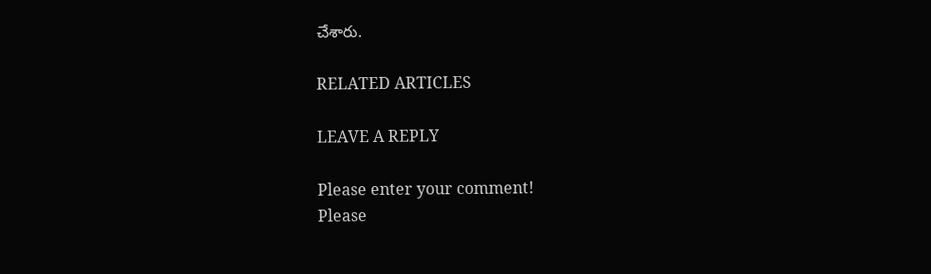చేశారు.

RELATED ARTICLES

LEAVE A REPLY

Please enter your comment!
Please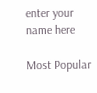enter your name here

Most Popular